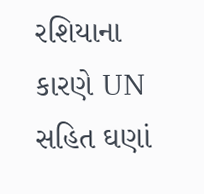રશિયાના કારણે UN સહિત ઘણાં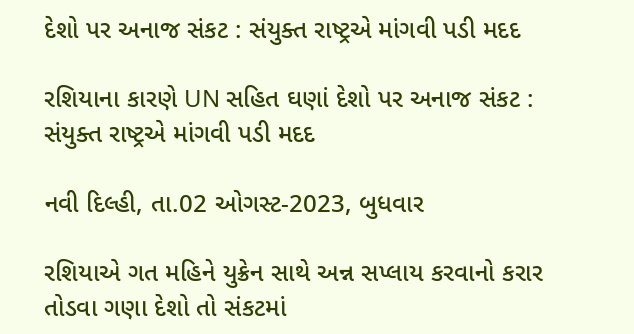દેશો પર અનાજ સંકટ : સંયુક્ત રાષ્ટ્રએ માંગવી પડી મદદ

રશિયાના કારણે UN સહિત ઘણાં દેશો પર અનાજ સંકટ : સંયુક્ત રાષ્ટ્રએ માંગવી પડી મદદ

નવી દિલ્હી, તા.02 ઓગસ્ટ-2023, બુધવાર

રશિયાએ ગત મહિને યુક્રેન સાથે અન્ન સપ્લાય કરવાનો કરાર તોડવા ગણા દેશો તો સંકટમાં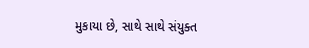મુકાયા છે, સાથે સાથે સંયુક્ત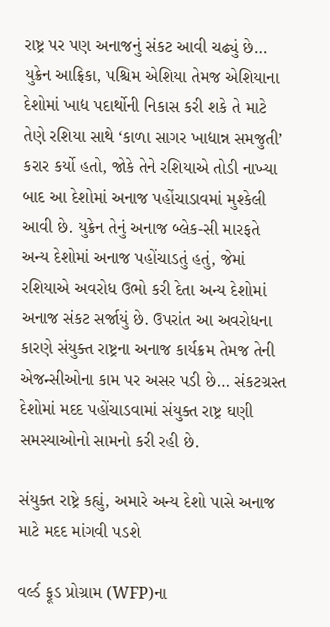રાષ્ટ્ર પર પણ અનાજનું સંકટ આવી ચઢ્યું છે… યુક્રેન આફ્રિકા, પશ્ચિમ એશિયા તેમજ એશિયાના દેશોમાં ખાદ્ય પદાર્થોની નિકાસ કરી શકે તે માટે તેણે રશિયા સાથે ‘કાળા સાગર ખાદ્યાન્ન સમજુતી’ કરાર કર્યો હતો, જોકે તેને રશિયાએ તોડી નાખ્યા બાદ આ દેશોમાં અનાજ પહોંચાડાવમાં મુશ્કેલી આવી છે. યુક્રેન તેનું અનાજ બ્લેક-સી મારફતે અન્ય દેશોમાં અનાજ પહોંચાડતું હતું, જેમાં રશિયાએ અવરોધ ઉભો કરી દેતા અન્ય દેશોમાં અનાજ સંકટ સર્જાયું છે. ઉપરાંત આ અવરોધના કારણે સંયુક્ત રાષ્ટ્રના અનાજ કાર્યક્રમ તેમજ તેની એજન્સીઓના કામ પર અસર પડી છે… સંકટગ્રસ્ત દેશોમાં મદદ પહોંચાડવામાં સંયુક્ત રાષ્ટ્ર ઘણી સમસ્યાઓનો સામનો કરી રહી છે.

સંયુક્ત રાષ્ટ્રે કહ્યું, અમારે અન્ય દેશો પાસે અનાજ માટે મદદ માંગવી પડશે

વર્લ્ડ ફૂડ પ્રોગ્રામ (WFP)ના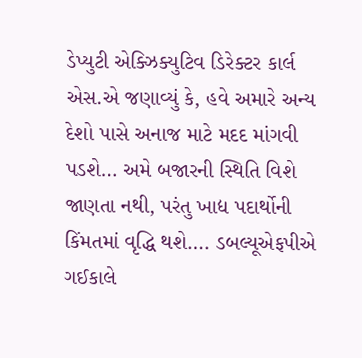ડેપ્યુટી એક્ઝિક્યુટિવ ડિરેક્ટર કાર્લ એસ.એ જણાવ્યું કે, હવે અમારે અન્ય દેશો પાસે અનાજ માટે મદદ માંગવી પડશે… અમે બજારની સ્થિતિ વિશે જાણતા નથી, પરંતુ ખાદ્ય પદાર્થોની કિંમતમાં વૃદ્ધિ થશે…. ડબલ્યૂએફપીએ ગઈકાલે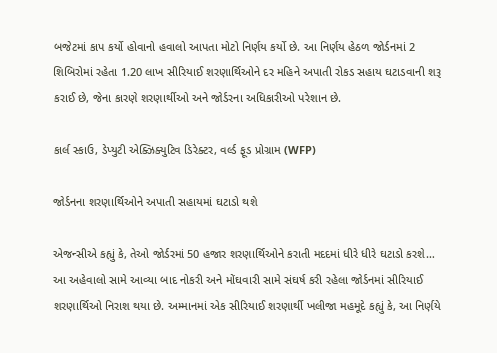બજેટમાં કાપ કર્યો હોવાનો હવાલો આપતા મોટો નિર્ણય કર્યો છે. આ નિર્ણય હેઠળ જોર્ડનમાં 2 શિબિરોમાં રહેતા 1.20 લાખ સીરિયાઈ શરણાર્થિઓને દર મહિને અપાતી રોકડ સહાય ઘટાડવાની શરૂ કરાઈ છે, જેના કારણે શરણાર્થીઓ અને જોર્ડરના અધિકારીઓ પરેશાન છે.

કાર્લ સ્કાઉ, ડેપ્યુટી એક્ઝિક્યુટિવ ડિરેક્ટર, વર્લ્ડ ફૂડ પ્રોગ્રામ (WFP)

જોર્ડનના શરણાર્થિઓને અપાતી સહાયમાં ઘટાડો થશે

એજન્સીએ કહ્યું કે, તેઓ જોર્ડરમાં 50 હજાર શરણાર્થિઓને કરાતી મદદમાં ધીરે ધીરે ઘટાડો કરશે… આ અહેવાલો સામે આવ્યા બાદ નોકરી અને મોંઘવારી સામે સંઘર્ષ કરી રહેલા જોર્ડનમાં સીરિયાઈ શરણાર્થિઓ નિરાશ થયા છે. અમ્માનમાં એક સીરિયાઈ શરણાર્થી ખલીજા મહમૂદે કહ્યું કે, આ નિર્ણયે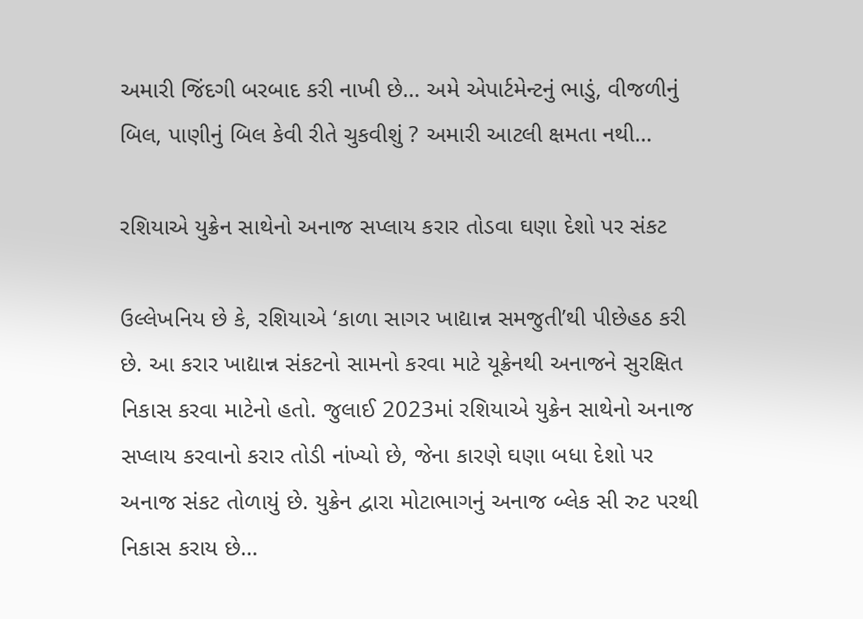અમારી જિંદગી બરબાદ કરી નાખી છે… અમે એપાર્ટમેન્ટનું ભાડું, વીજળીનું બિલ, પાણીનું બિલ કેવી રીતે ચુકવીશું ? અમારી આટલી ક્ષમતા નથી…

રશિયાએ યુક્રેન સાથેનો અનાજ સપ્લાય કરાર તોડવા ઘણા દેશો પર સંકટ

ઉલ્લેખનિય છે કે, રશિયાએ ‘કાળા સાગર ખાદ્યાન્ન સમજુતી’થી પીછેહઠ કરી છે. આ કરાર ખાદ્યાન્ન સંકટનો સામનો કરવા માટે યૂક્રેનથી અનાજને સુરક્ષિત નિકાસ કરવા માટેનો હતો. જુલાઈ 2023માં રશિયાએ યુક્રેન સાથેનો અનાજ સપ્લાય કરવાનો કરાર તોડી નાંખ્યો છે, જેના કારણે ઘણા બધા દેશો પર અનાજ સંકટ તોળાયું છે. યુક્રેન દ્વારા મોટાભાગનું અનાજ બ્લેક સી રુટ પરથી નિકાસ કરાય છે…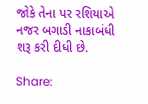જોકે તેના પર રશિયાએ નજર બગાડી નાકાબંધી શરૂ કરી દીધી છે.

Share: